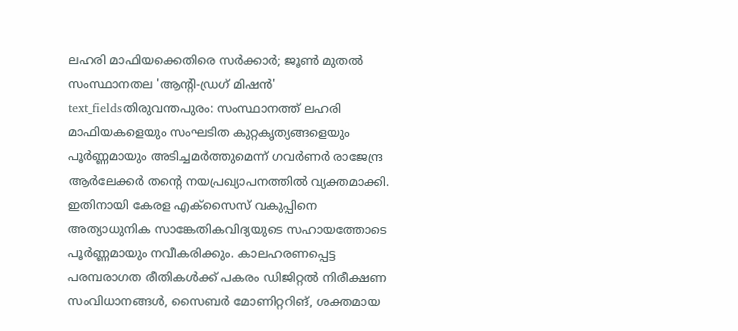ലഹരി മാഫിയക്കെതിരെ സർക്കാർ; ജൂൺ മുതൽ സംസ്ഥാനതല 'ആന്റി-ഡ്രഗ് മിഷൻ'
text_fieldsതിരുവന്തപുരം: സംസ്ഥാനത്ത് ലഹരി മാഫിയകളെയും സംഘടിത കുറ്റകൃത്യങ്ങളെയും പൂർണ്ണമായും അടിച്ചമർത്തുമെന്ന് ഗവർണർ രാജേന്ദ്ര ആർലേക്കർ തന്റെ നയപ്രഖ്യാപനത്തിൽ വ്യക്തമാക്കി. ഇതിനായി കേരള എക്സൈസ് വകുപ്പിനെ അത്യാധുനിക സാങ്കേതികവിദ്യയുടെ സഹായത്തോടെ പൂർണ്ണമായും നവീകരിക്കും. കാലഹരണപ്പെട്ട പരമ്പരാഗത രീതികൾക്ക് പകരം ഡിജിറ്റൽ നിരീക്ഷണ സംവിധാനങ്ങൾ, സൈബർ മോണിറ്ററിങ്, ശക്തമായ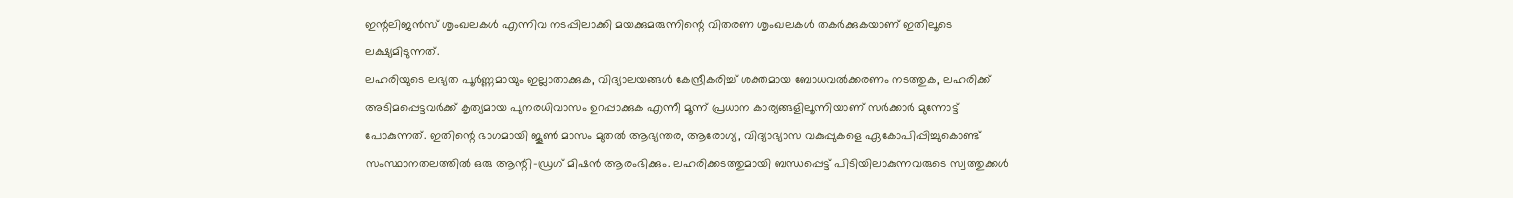ഇന്റലിജൻസ് ശൃംഖലകൾ എന്നിവ നടപ്പിലാക്കി മയക്കുമരുന്നിന്റെ വിതരണ ശൃംഖലകൾ തകർക്കുകയാണ് ഇതിലൂടെ ലക്ഷ്യമിടുന്നത്.
ലഹരിയുടെ ലഭ്യത പൂർണ്ണമായും ഇല്ലാതാക്കുക, വിദ്യാലയങ്ങൾ കേന്ദ്രീകരിച്ച് ശക്തമായ ബോധവൽക്കരണം നടത്തുക, ലഹരിക്ക് അടിമപ്പെട്ടവർക്ക് കൃത്യമായ പുനരധിവാസം ഉറപ്പാക്കുക എന്നീ മൂന്ന് പ്രധാന കാര്യങ്ങളിലൂന്നിയാണ് സർക്കാർ മുന്നോട്ട് പോകുന്നത്. ഇതിന്റെ ഭാഗമായി ജൂൺ മാസം മുതൽ ആഭ്യന്തര, ആരോഗ്യ, വിദ്യാഭ്യാസ വകുപ്പുകളെ ഏകോപിപ്പിച്ചുകൊണ്ട് സംസ്ഥാനതലത്തിൽ ഒരു ആന്റി-ഡ്രഗ് മിഷൻ ആരംഭിക്കും. ലഹരിക്കടത്തുമായി ബന്ധപ്പെട്ട് പിടിയിലാകുന്നവരുടെ സ്വത്തുക്കൾ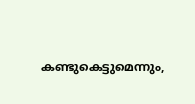കണ്ടുകെട്ടുമെന്നും,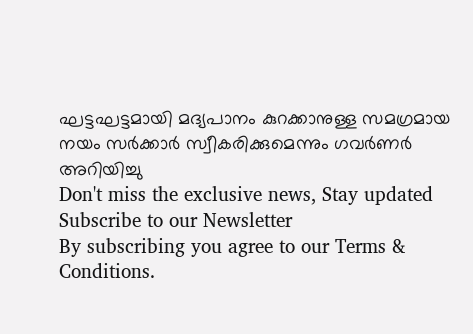ഘട്ടഘട്ടമായി മദ്യപാനം കുറക്കാനുള്ള സമഗ്രമായ നയം സർക്കാർ സ്വീകരിക്കുമെന്നും ഗവർണർ അറിയിച്ചു
Don't miss the exclusive news, Stay updated
Subscribe to our Newsletter
By subscribing you agree to our Terms & Conditions.